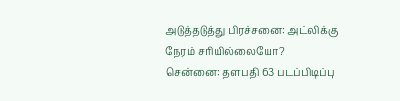அடுத்தடுத்து பிரச்சனை: அட்லிக்கு நேரம் சரியில்லையோ?
சென்னை: தளபதி 63 படப்பிடிப்பு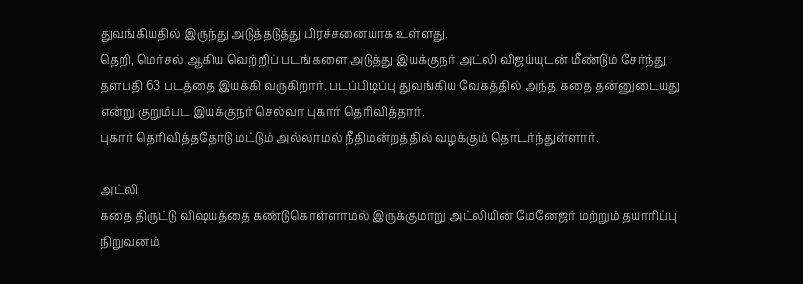துவங்கியதில் இருந்து அடுத்தடுத்து பிரச்சனையாக உள்ளது.
தெறி, மெர்சல் ஆகிய வெற்றிப் படங்களை அடுத்து இயக்குநர் அட்லி விஜய்யுடன் மீண்டும் சேர்ந்து தளபதி 63 படத்தை இயக்கி வருகிறார். படப்பிடிப்பு துவங்கிய வேகத்தில் அந்த கதை தன்னுடையது என்று குறும்பட இயக்குநர் செல்வா புகார் தெரிவித்தார்.
புகார் தெரிவித்ததோடு மட்டும் அல்லாமல் நீதிமன்றத்தில் வழக்கும் தொடர்ந்துள்ளார்.

அட்லி
கதை திருட்டு விஷயத்தை கண்டுகொள்ளாமல் இருக்குமாறு அட்லியின் மேனேஜர் மற்றும் தயாரிப்பு நிறுவனம்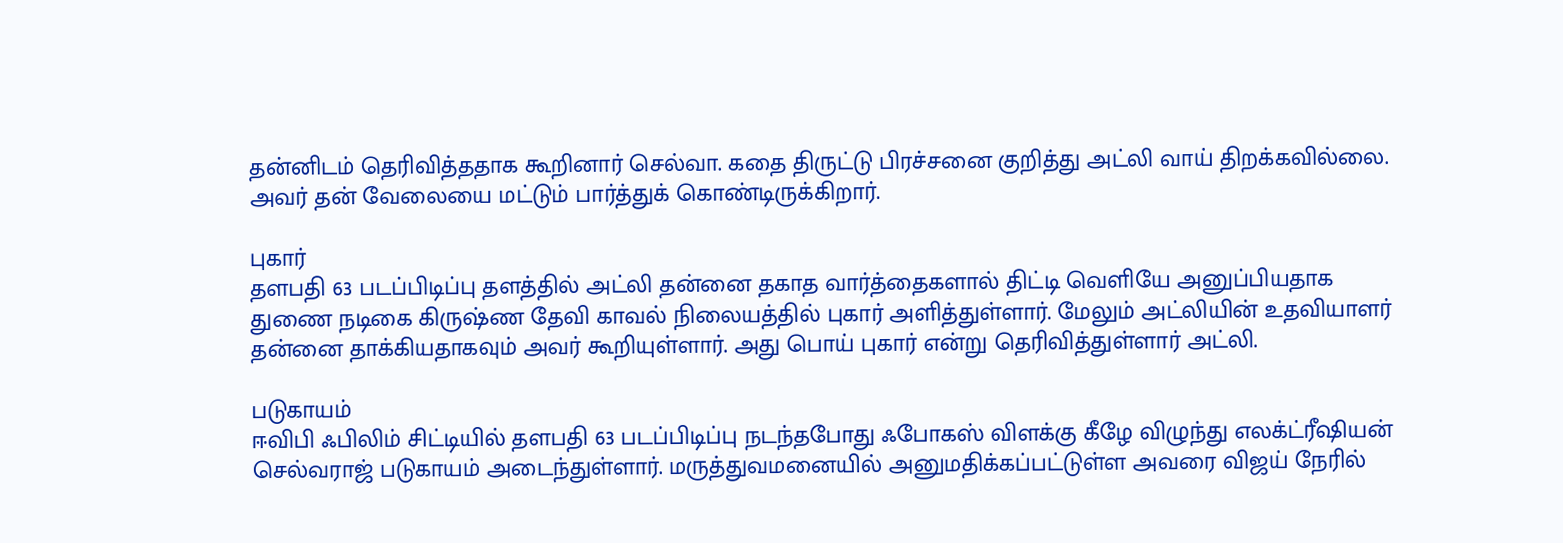தன்னிடம் தெரிவித்ததாக கூறினார் செல்வா. கதை திருட்டு பிரச்சனை குறித்து அட்லி வாய் திறக்கவில்லை. அவர் தன் வேலையை மட்டும் பார்த்துக் கொண்டிருக்கிறார்.

புகார்
தளபதி 63 படப்பிடிப்பு தளத்தில் அட்லி தன்னை தகாத வார்த்தைகளால் திட்டி வெளியே அனுப்பியதாக துணை நடிகை கிருஷ்ண தேவி காவல் நிலையத்தில் புகார் அளித்துள்ளார். மேலும் அட்லியின் உதவியாளர் தன்னை தாக்கியதாகவும் அவர் கூறியுள்ளார். அது பொய் புகார் என்று தெரிவித்துள்ளார் அட்லி.

படுகாயம்
ஈவிபி ஃபிலிம் சிட்டியில் தளபதி 63 படப்பிடிப்பு நடந்தபோது ஃபோகஸ் விளக்கு கீழே விழுந்து எலக்ட்ரீஷியன் செல்வராஜ் படுகாயம் அடைந்துள்ளார். மருத்துவமனையில் அனுமதிக்கப்பட்டுள்ள அவரை விஜய் நேரில்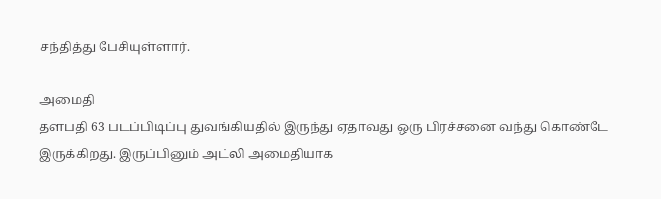சந்தித்து பேசியுள்ளார்.

அமைதி
தளபதி 63 படப்பிடிப்பு துவங்கியதில் இருந்து ஏதாவது ஒரு பிரச்சனை வந்து கொண்டே இருக்கிறது. இருப்பினும் அட்லி அமைதியாக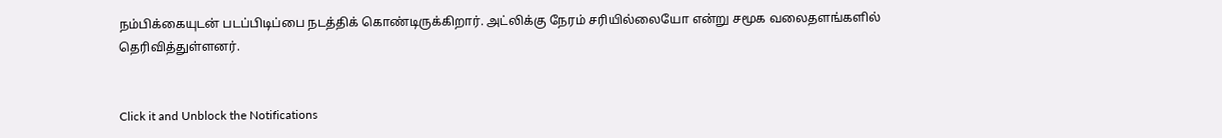நம்பிக்கையுடன் படப்பிடிப்பை நடத்திக் கொண்டிருக்கிறார். அட்லிக்கு நேரம் சரியில்லையோ என்று சமூக வலைதளங்களில் தெரிவித்துள்ளனர்.


Click it and Unblock the Notifications